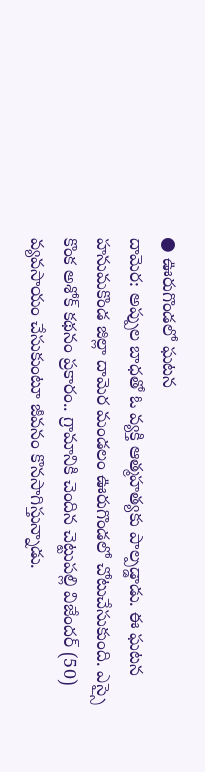● ఊరుగొండలో ఘటన
దామెర: అప్పుల బాధతో ఓ వ్యక్తి ఆత్మహత్యకు పాల్పడ్డాడు. ఈ ఘటన హనుమకొండ జిల్లా దామెర మండలం ఊరుగొండలో చోటుచేసుకుంది. ఎస్సై కొంక అశోక్ కథనం ప్రకారం.. గ్రామానికి చెందిన చెట్టుపల్లి విజేందర్ (50) వ్యవసాయం చేసుకుంటూ జీవనం కొనసాగిస్తున్నాడు.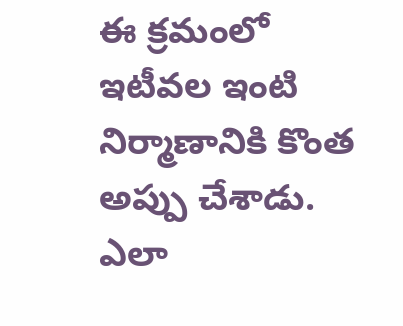ఈ క్రమంలో ఇటీవల ఇంటి నిర్మాణానికి కొంత అప్పు చేశాడు. ఎలా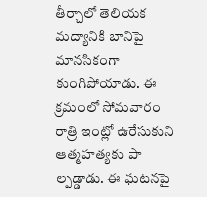తీర్చాలో తెలియక మద్యానికి బానిపై మానసికంగా కుంగిపోయాడు. ఈ క్రమంలో సోమవారం రాత్రి ఇంట్లో ఉరేసుకుని ఆత్మహత్యకు పా ల్పడ్డాడు. ఈ ఘటనపై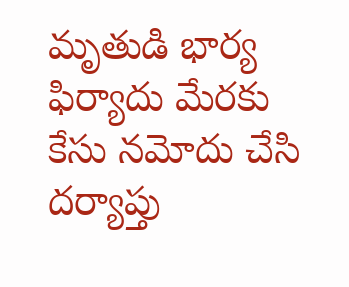మృతుడి భార్య ఫిర్యాదు మేరకు కేసు నమోదు చేసి దర్యాప్తు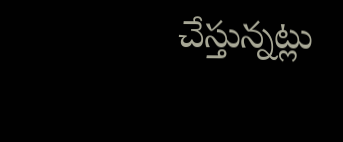చేస్తున్నట్లు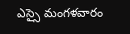ఎస్సై మంగళవారం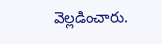వెల్లడించారు.